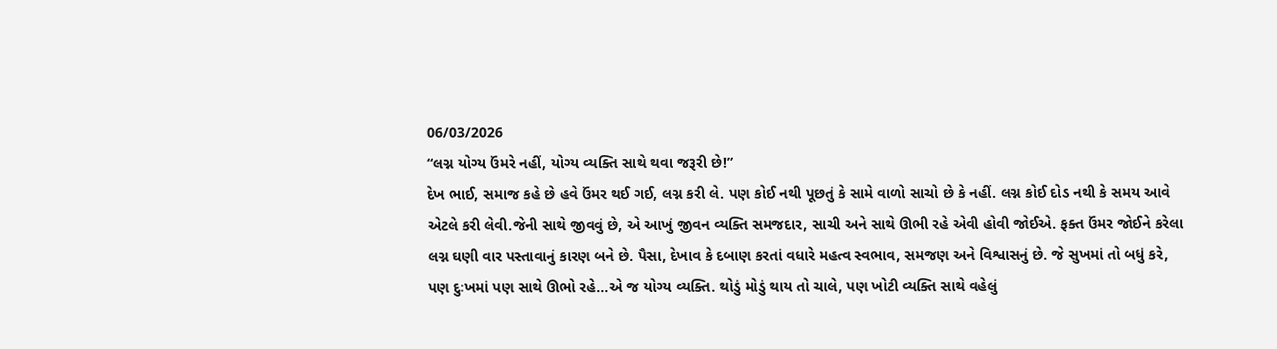06/03/2026
“લગ્ન યોગ્ય ઉંમરે નહીં, યોગ્ય વ્યક્તિ સાથે થવા જરૂરી છે!”
દેખ ભાઈ, સમાજ કહે છે હવે ઉંમર થઈ ગઈ, લગ્ન કરી લે. પણ કોઈ નથી પૂછતું કે સામે વાળો સાચો છે કે નહીં. લગ્ન કોઈ દોડ નથી કે સમય આવે એટલે કરી લેવી.જેની સાથે જીવવું છે, એ આખું જીવન વ્યક્તિ સમજદાર, સાચી અને સાથે ઊભી રહે એવી હોવી જોઈએ. ફક્ત ઉંમર જોઈને કરેલા લગ્ન ઘણી વાર પસ્તાવાનું કારણ બને છે. પૈસા, દેખાવ કે દબાણ કરતાં વધારે મહત્વ સ્વભાવ, સમજણ અને વિશ્વાસનું છે. જે સુખમાં તો બધું કરે, પણ દુઃખમાં પણ સાથે ઊભો રહે...એ જ યોગ્ય વ્યક્તિ. થોડું મોડું થાય તો ચાલે, પણ ખોટી વ્યક્તિ સાથે વહેલું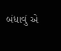બંધાવું એ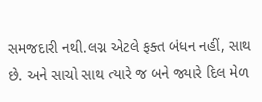સમજદારી નથી.લગ્ન એટલે ફક્ત બંધન નહીં, સાથ છે. અને સાચો સાથ ત્યારે જ બને જ્યારે દિલ મેળ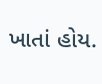ખાતાં હોય.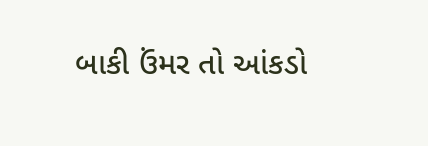બાકી ઉંમર તો આંકડો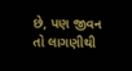છે, પણ જીવન તો લાગણીથી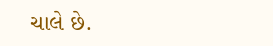ચાલે છે.